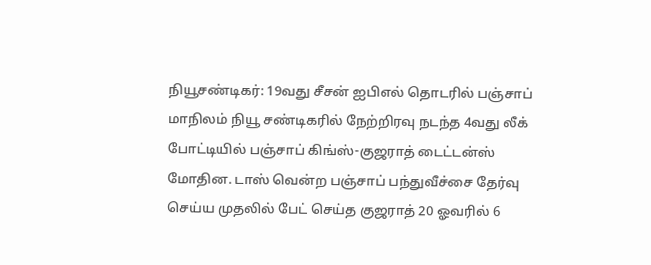நியூசண்டிகர்: 19வது சீசன் ஐபிஎல் தொடரில் பஞ்சாப் மாநிலம் நியூ சண்டிகரில் நேற்றிரவு நடந்த 4வது லீக் போட்டியில் பஞ்சாப் கிங்ஸ்-குஜராத் டைட்டன்ஸ் மோதின. டாஸ் வென்ற பஞ்சாப் பந்துவீச்சை தேர்வு செய்ய முதலில் பேட் செய்த குஜராத் 20 ஓவரில் 6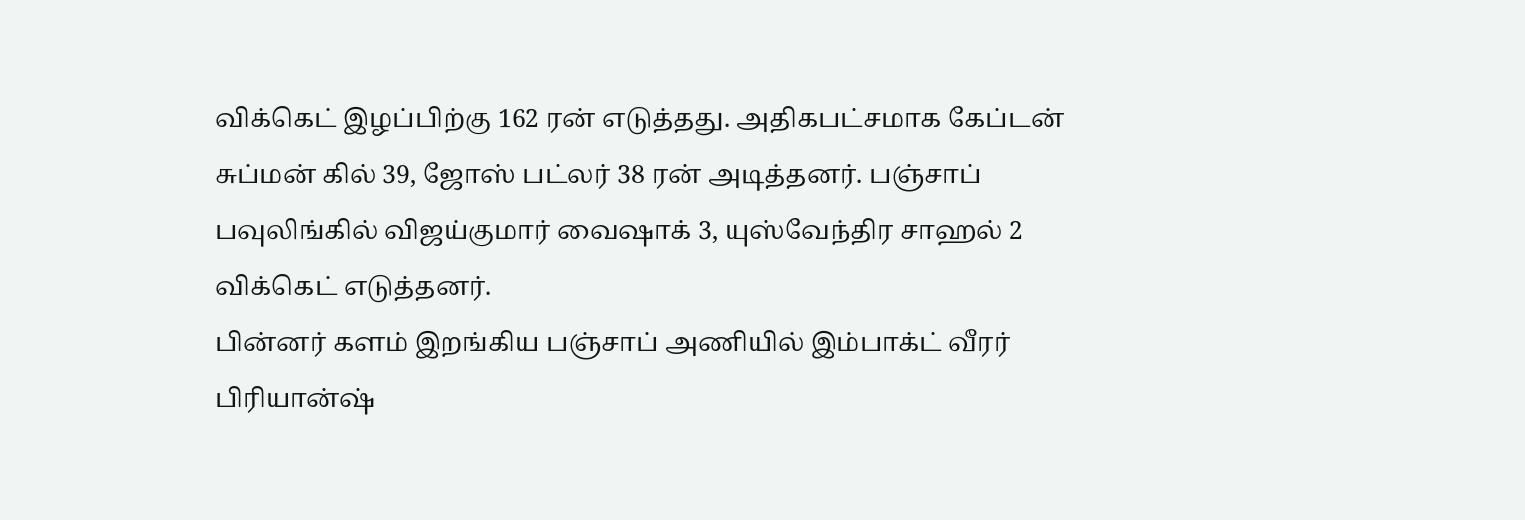விக்கெட் இழப்பிற்கு 162 ரன் எடுத்தது. அதிகபட்சமாக கேப்டன் சுப்மன் கில் 39, ஜோஸ் பட்லர் 38 ரன் அடித்தனர். பஞ்சாப் பவுலிங்கில் விஜய்குமார் வைஷாக் 3, யுஸ்வேந்திர சாஹல் 2 விக்கெட் எடுத்தனர்.
பின்னர் களம் இறங்கிய பஞ்சாப் அணியில் இம்பாக்ட் வீரர் பிரியான்ஷ்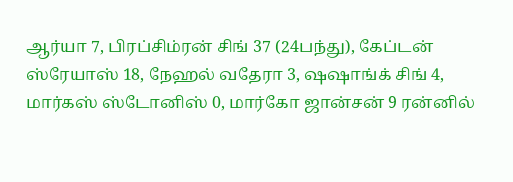ஆர்யா 7, பிரப்சிம்ரன் சிங் 37 (24பந்து), கேப்டன் ஸ்ரேயாஸ் 18, நேஹல் வதேரா 3, ஷஷாங்க் சிங் 4, மார்கஸ் ஸ்டோனிஸ் 0, மார்கோ ஜான்சன் 9 ரன்னில்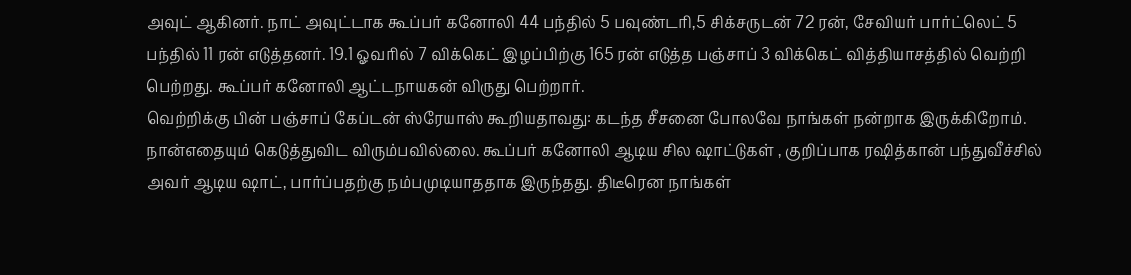அவுட் ஆகினர். நாட் அவுட்டாக கூப்பர் கனோலி 44 பந்தில் 5 பவுண்டரி,5 சிக்சருடன் 72 ரன், சேவியர் பார்ட்லெட் 5 பந்தில் 11 ரன் எடுத்தனர். 19.1 ஓவரில் 7 விக்கெட் இழப்பிற்கு 165 ரன் எடுத்த பஞ்சாப் 3 விக்கெட் வித்தியாசத்தில் வெற்றி பெற்றது. கூப்பர் கனோலி ஆட்டநாயகன் விருது பெற்றார்.
வெற்றிக்கு பின் பஞ்சாப் கேப்டன் ஸ்ரேயாஸ் கூறியதாவது: கடந்த சீசனை போலவே நாங்கள் நன்றாக இருக்கிறோம். நான்எதையும் கெடுத்துவிட விரும்பவில்லை. கூப்பர் கனோலி ஆடிய சில ஷாட்டுகள் , குறிப்பாக ரஷித்கான் பந்துவீச்சில் அவர் ஆடிய ஷாட், பார்ப்பதற்கு நம்பமுடியாததாக இருந்தது. திடீரென நாங்கள்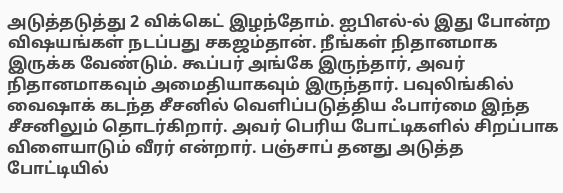அடுத்தடுத்து 2 விக்கெட் இழந்தோம். ஐபிஎல்-ல் இது போன்ற விஷயங்கள் நடப்பது சகஜம்தான். நீங்கள் நிதானமாக இருக்க வேண்டும். கூப்பர் அங்கே இருந்தார், அவர் நிதானமாகவும் அமைதியாகவும் இருந்தார். பவுலிங்கில் வைஷாக் கடந்த சீசனில் வெளிப்படுத்திய ஃபார்மை இந்த சீசனிலும் தொடர்கிறார். அவர் பெரிய போட்டிகளில் சிறப்பாக விளையாடும் வீரர் என்றார். பஞ்சாப் தனது அடுத்த போட்டியில்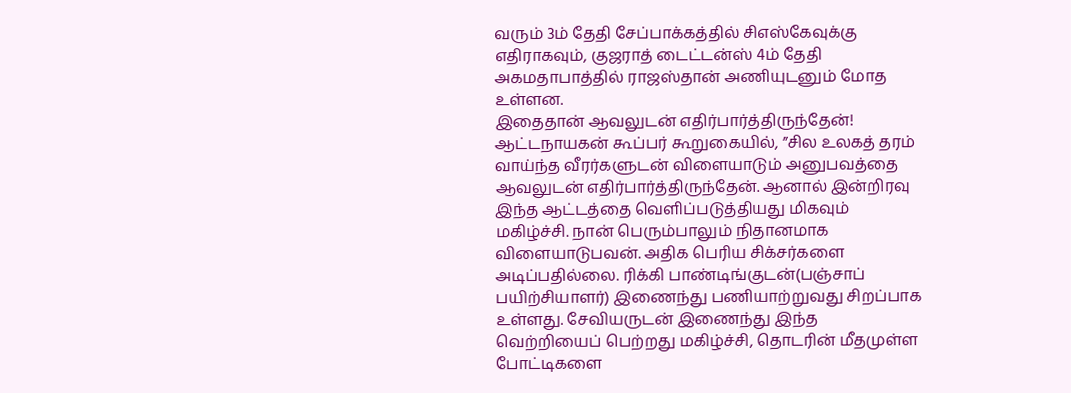வரும் 3ம் தேதி சேப்பாக்கத்தில் சிஎஸ்கேவுக்கு எதிராகவும், குஜராத் டைட்டன்ஸ் 4ம் தேதி அகமதாபாத்தில் ராஜஸ்தான் அணியுடனும் மோத உள்ளன.
இதைதான் ஆவலுடன் எதிர்பார்த்திருந்தேன்!
ஆட்டநாயகன் கூப்பர் கூறுகையில், ”சில உலகத் தரம் வாய்ந்த வீரர்களுடன் விளையாடும் அனுபவத்தை ஆவலுடன் எதிர்பார்த்திருந்தேன். ஆனால் இன்றிரவு இந்த ஆட்டத்தை வெளிப்படுத்தியது மிகவும் மகிழ்ச்சி. நான் பெரும்பாலும் நிதானமாக விளையாடுபவன். அதிக பெரிய சிக்சர்களை அடிப்பதில்லை. ரிக்கி பாண்டிங்குடன்(பஞ்சாப் பயிற்சியாளர்) இணைந்து பணியாற்றுவது சிறப்பாக உள்ளது. சேவியருடன் இணைந்து இந்த வெற்றியைப் பெற்றது மகிழ்ச்சி, தொடரின் மீதமுள்ள போட்டிகளை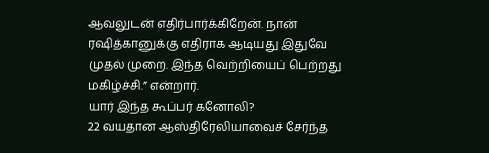ஆவலுடன் எதிர்பார்க்கிறேன். நான் ரஷித்கானுக்கு எதிராக ஆடியது இதுவே முதல் முறை. இந்த வெற்றியைப் பெற்றது மகிழ்ச்சி.” என்றார்.
யார் இந்த கூப்பர் கனோலி?
22 வயதான ஆஸ்திரேலியாவைச் சேர்ந்த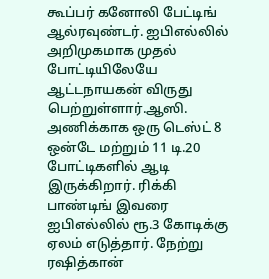கூப்பர் கனோலி பேட்டிங் ஆல்ரவுண்டர். ஐபிஎல்லில் அறிமுகமாக முதல் போட்டியிலேயே ஆட்டநாயகன் விருது பெற்றுள்ளார்.ஆஸி. அணிக்காக ஒரு டெஸ்ட் 8 ஒன்டே மற்றும் 11 டி.20 போட்டிகளில் ஆடி இருக்கிறார். ரிக்கி பாண்டிங் இவரை ஐபிஎல்லில் ரூ.3 கோடிக்கு ஏலம் எடுத்தார். நேற்று ரஷித்கான்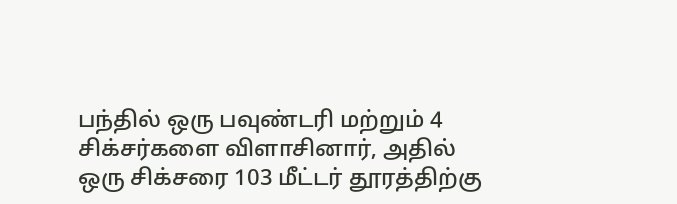பந்தில் ஒரு பவுண்டரி மற்றும் 4 சிக்சர்களை விளாசினார், அதில் ஒரு சிக்சரை 103 மீட்டர் தூரத்திற்கு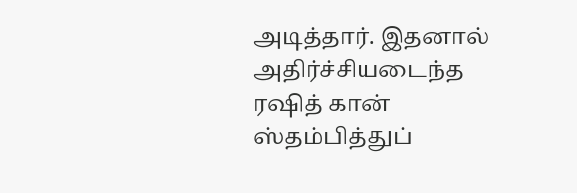அடித்தார். இதனால் அதிர்ச்சியடைந்த ரஷித் கான் ஸ்தம்பித்துப்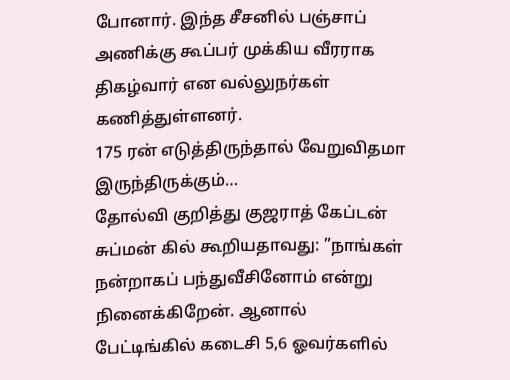போனார். இந்த சீசனில் பஞ்சாப் அணிக்கு கூப்பர் முக்கிய வீரராக திகழ்வார் என வல்லுநர்கள் கணித்துள்ளனர்.
175 ரன் எடுத்திருந்தால் வேறுவிதமா இருந்திருக்கும்…
தோல்வி குறித்து குஜராத் கேப்டன் சுப்மன் கில் கூறியதாவது: ”நாங்கள் நன்றாகப் பந்துவீசினோம் என்று நினைக்கிறேன். ஆனால் பேட்டிங்கில் கடைசி 5,6 ஓவர்களில்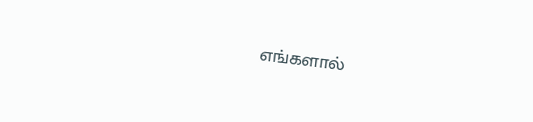எங்களால்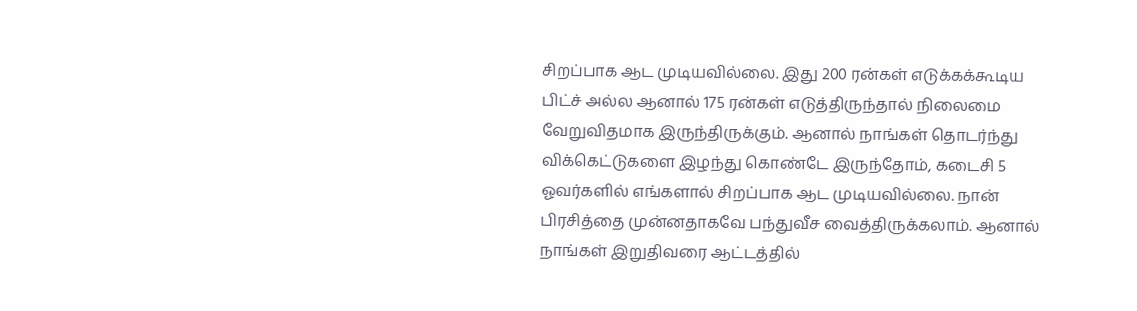சிறப்பாக ஆட முடியவில்லை. இது 200 ரன்கள் எடுக்கக்கூடிய பிட்ச் அல்ல ஆனால் 175 ரன்கள் எடுத்திருந்தால் நிலைமை வேறுவிதமாக இருந்திருக்கும். ஆனால் நாங்கள் தொடர்ந்து விக்கெட்டுகளை இழந்து கொண்டே இருந்தோம், கடைசி 5 ஓவர்களில் எங்களால் சிறப்பாக ஆட முடியவில்லை. நான் பிரசித்தை முன்னதாகவே பந்துவீச வைத்திருக்கலாம். ஆனால் நாங்கள் இறுதிவரை ஆட்டத்தில்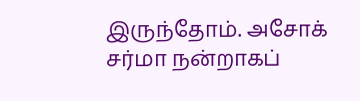இருந்தோம். அசோக் சர்மா நன்றாகப்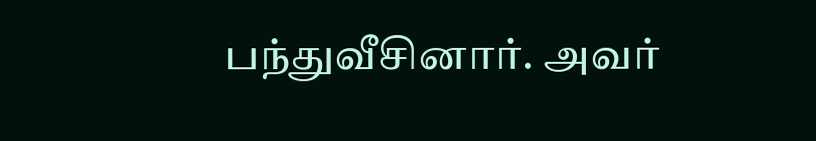பந்துவீசினார். அவர்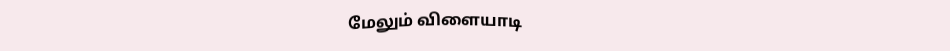மேலும் விளையாடி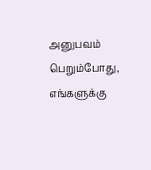அனுபவம் பெறும்போது, எங்களுக்கு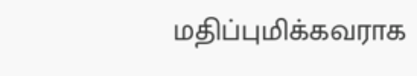மதிப்புமிக்கவராக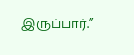இருப்பார்.”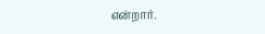என்றார்.